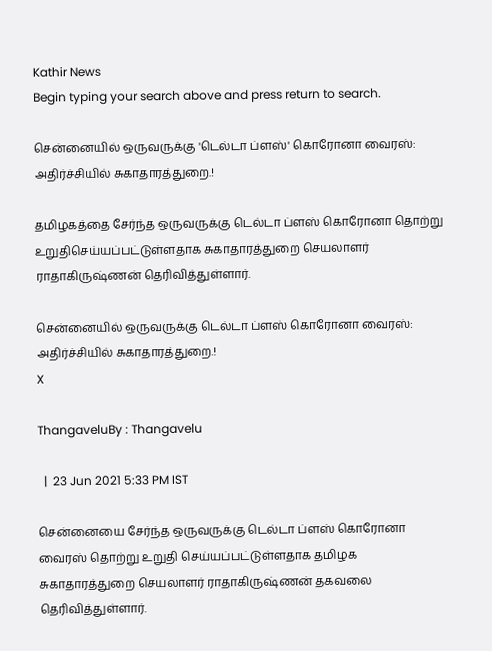Kathir News
Begin typing your search above and press return to search.

சென்னையில் ஒருவருக்கு 'டெல்டா ப்ளஸ்' கொரோனா வைரஸ்: அதிர்ச்சியில் சுகாதாரத்துறை.!

தமிழகத்தை சேர்ந்த ஒருவருக்கு டெல்டா ப்ளஸ் கொரோனா தொற்று உறுதிசெய்யப்பட்டுள்ளதாக சுகாதாரத்துறை செயலாளர் ராதாகிருஷ்ணன் தெரிவித்துள்ளார்.

சென்னையில் ஒருவருக்கு டெல்டா ப்ளஸ் கொரோனா வைரஸ்: அதிர்ச்சியில் சுகாதாரத்துறை.!
X

ThangaveluBy : Thangavelu

  |  23 Jun 2021 5:33 PM IST

சென்னையை சேர்ந்த ஒருவருக்கு டெல்டா ப்ளஸ் கொரோனா வைரஸ் தொற்று உறுதி செய்யப்பட்டுள்ளதாக தமிழக சுகாதாரத்துறை செயலாளர் ராதாகிருஷ்ணன் தகவலை தெரிவித்துள்ளார்.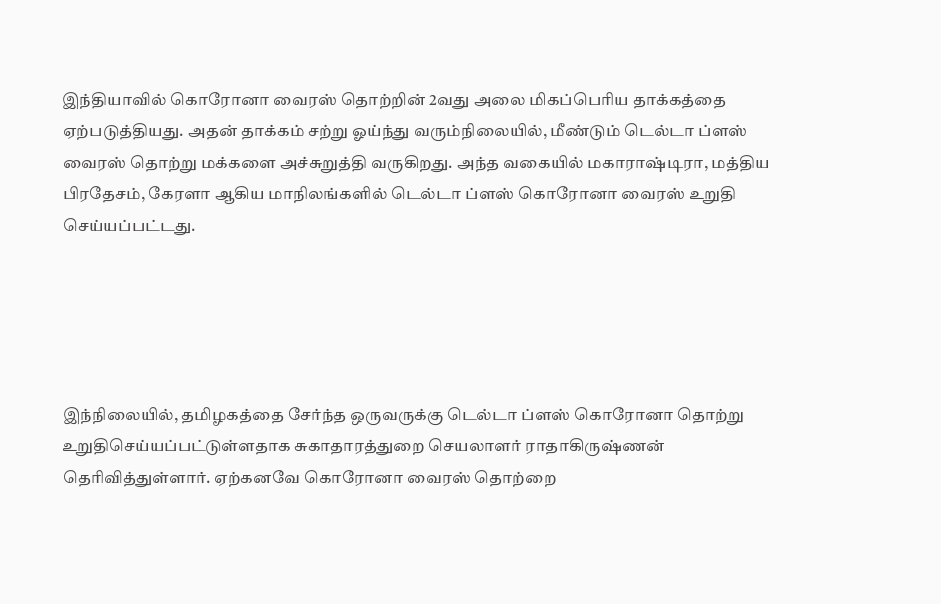இந்தியாவில் கொரோனா வைரஸ் தொற்றின் 2வது அலை மிகப்பெரிய தாக்கத்தை ஏற்படுத்தியது. அதன் தாக்கம் சற்று ஓய்ந்து வரும்நிலையில், மீண்டும் டெல்டா ப்ளஸ் வைரஸ் தொற்று மக்களை அச்சுறுத்தி வருகிறது. அந்த வகையில் மகாராஷ்டிரா, மத்திய பிரதேசம், கேரளா ஆகிய மாநிலங்களில் டெல்டா ப்ளஸ் கொரோனா வைரஸ் உறுதி செய்யப்பட்டது.





இந்நிலையில், தமிழகத்தை சேர்ந்த ஒருவருக்கு டெல்டா ப்ளஸ் கொரோனா தொற்று உறுதிசெய்யப்பட்டுள்ளதாக சுகாதாரத்துறை செயலாளர் ராதாகிருஷ்ணன் தெரிவித்துள்ளார். ஏற்கனவே கொரோனா வைரஸ் தொற்றை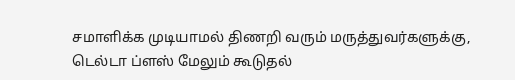சமாளிக்க முடியாமல் திணறி வரும் மருத்துவர்களுக்கு, டெல்டா ப்ளஸ் மேலும் கூடுதல்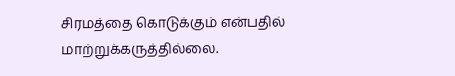சிரமத்தை கொடுக்கும் என்பதில் மாற்றுக்கருத்தில்லை.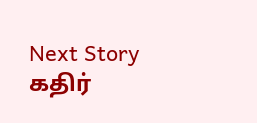Next Story
கதிர்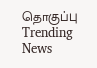தொகுப்பு
Trending News